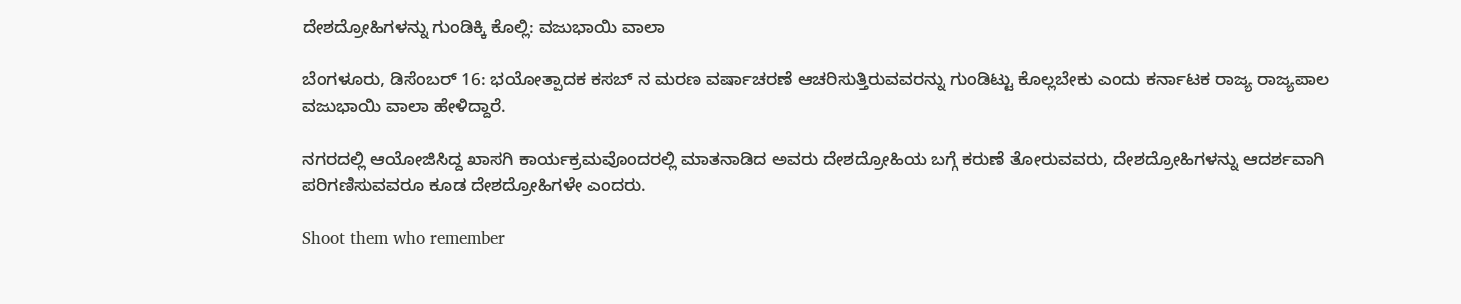ದೇಶದ್ರೋಹಿಗಳನ್ನು ಗುಂಡಿಕ್ಕಿ ಕೊಲ್ಲಿ: ವಜುಭಾಯಿ ವಾಲಾ

ಬೆಂಗಳೂರು, ಡಿಸೆಂಬರ್ 16: ಭಯೋತ್ಪಾದಕ ಕಸಬ್ ನ ಮರಣ ವರ್ಷಾಚರಣೆ ಆಚರಿಸುತ್ತಿರುವವರನ್ನು ಗುಂಡಿಟ್ಟು ಕೊಲ್ಲಬೇಕು ಎಂದು ಕರ್ನಾಟಕ ರಾಜ್ಯ ರಾಜ್ಯಪಾಲ ವಜುಭಾಯಿ ವಾಲಾ ಹೇಳಿದ್ದಾರೆ.

ನಗರದಲ್ಲಿ ಆಯೋಜಿಸಿದ್ದ ಖಾಸಗಿ ಕಾರ್ಯಕ್ರಮವೊಂದರಲ್ಲಿ ಮಾತನಾಡಿದ ಅವರು ದೇಶದ್ರೋಹಿಯ ಬಗ್ಗೆ ಕರುಣೆ ತೋರುವವರು, ದೇಶದ್ರೋಹಿಗಳನ್ನು ಆದರ್ಶವಾಗಿ ಪರಿಗಣಿಸುವವರೂ ಕೂಡ ದೇಶದ್ರೋಹಿಗಳೇ ಎಂದರು.

Shoot them who remember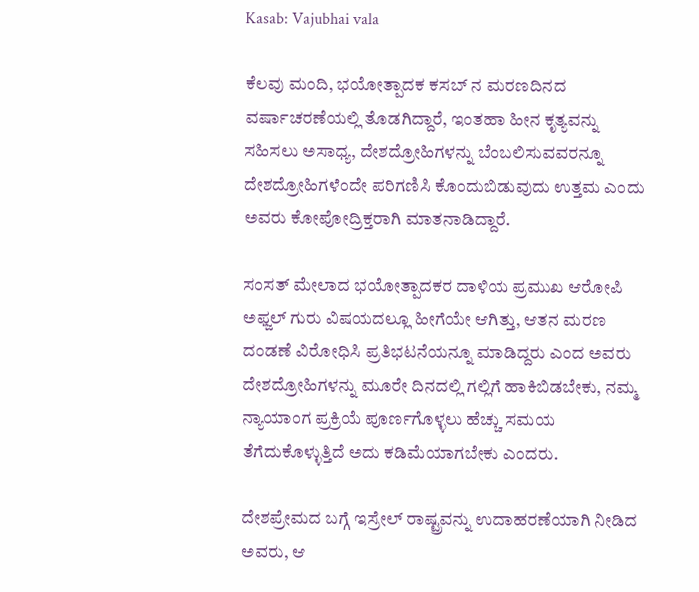Kasab: Vajubhai vala

ಕೆಲವು ಮಂದಿ, ಭಯೋತ್ಪಾದಕ ಕಸಬ್ ನ ಮರಣದಿನದ ವರ್ಷಾಚರಣೆಯಲ್ಲಿ ತೊಡಗಿದ್ದಾರೆ, ಇಂತಹಾ ಹೀನ ಕೃತ್ಯವನ್ನು ಸಹಿಸಲು ಅಸಾಧ್ಯ, ದೇಶದ್ರೋಹಿಗಳನ್ನು ಬೆಂಬಲಿಸುವವರನ್ನೂ ದೇಶದ್ರೋಹಿಗಳೆಂದೇ ಪರಿಗಣಿಸಿ ಕೊಂದುಬಿಡುವುದು ಉತ್ತಮ ಎಂದು ಅವರು ಕೋಪೋದ್ರಿಕ್ತರಾಗಿ ಮಾತನಾಡಿದ್ದಾರೆ.

ಸಂಸತ್ ಮೇಲಾದ ಭಯೋತ್ಪಾದಕರ ದಾಳಿಯ ಪ್ರಮುಖ ಆರೋಪಿ ಅಫ್ಜಲ್ ಗುರು ವಿಷಯದಲ್ಲೂ ಹೀಗೆಯೇ ಆಗಿತ್ತು, ಆತನ ಮರಣ ದಂಡಣೆ ವಿರೋಧಿಸಿ ಪ್ರತಿಭಟನೆಯನ್ನೂ ಮಾಡಿದ್ದರು ಎಂದ ಅವರು ದೇಶದ್ರೋಹಿಗಳನ್ನು ಮೂರೇ ದಿನದಲ್ಲಿ ಗಲ್ಲಿಗೆ ಹಾಕಿಬಿಡಬೇಕು, ನಮ್ಮ ನ್ಯಾಯಾಂಗ ಪ್ರಕ್ರಿಯೆ ಪೂರ್ಣಗೊಳ್ಳಲು ಹೆಚ್ಚು ಸಮಯ ತೆಗೆದುಕೊಳ್ಳುತ್ತಿದೆ ಅದು ಕಡಿಮೆಯಾಗಬೇಕು ಎಂದರು.

ದೇಶಪ್ರೇಮದ ಬಗ್ಗೆ ಇಸ್ರೇಲ್ ರಾಷ್ಟ್ರವನ್ನು ಉದಾಹರಣೆಯಾಗಿ ನೀಡಿದ ಅವರು, ಆ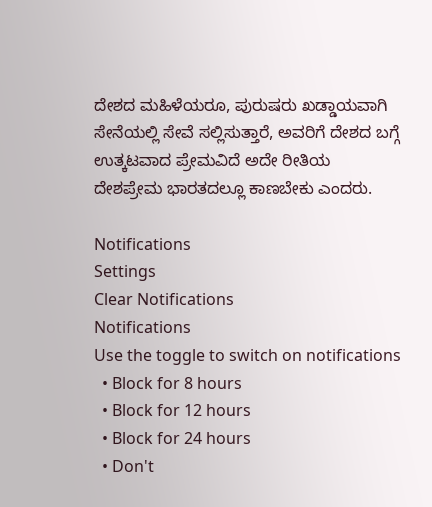ದೇಶದ ಮಹಿಳೆಯರೂ, ಪುರುಷರು ಖಡ್ಡಾಯವಾಗಿ ಸೇನೆಯಲ್ಲಿ ಸೇವೆ ಸಲ್ಲಿಸುತ್ತಾರೆ, ಅವರಿಗೆ ದೇಶದ ಬಗ್ಗೆ ಉತ್ಕಟವಾದ ಪ್ರೇಮವಿದೆ ಅದೇ ರೀತಿಯ ದೇಶಪ್ರೇಮ ಭಾರತದಲ್ಲೂ ಕಾಣಬೇಕು ಎಂದರು.

Notifications
Settings
Clear Notifications
Notifications
Use the toggle to switch on notifications
  • Block for 8 hours
  • Block for 12 hours
  • Block for 24 hours
  • Don't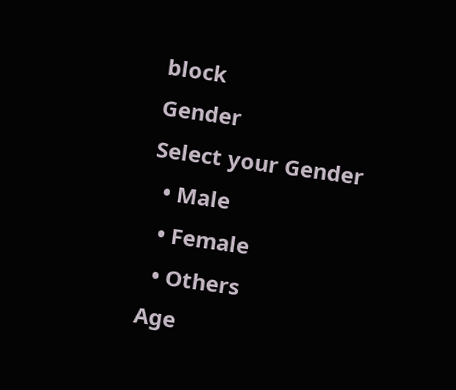block
Gender
Select your Gender
  • Male
  • Female
  • Others
Age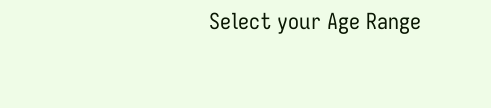Select your Age Range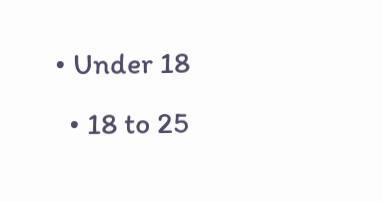• Under 18
  • 18 to 25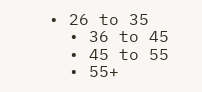• 26 to 35
  • 36 to 45
  • 45 to 55
  • 55+